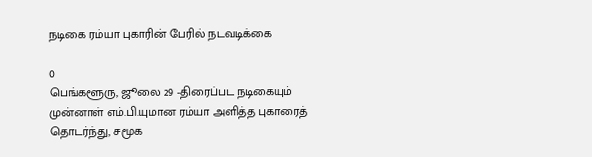நடிகை ரம்யா புகாரின் பேரில் நடவடிக்கை

0
பெங்களூரு, ஜூலை 29 -திரைப்பட நடிகையும் முன்னாள் எம்.பி.யுமான ரம்யா அளித்த புகாரைத் தொடர்ந்து, சமூக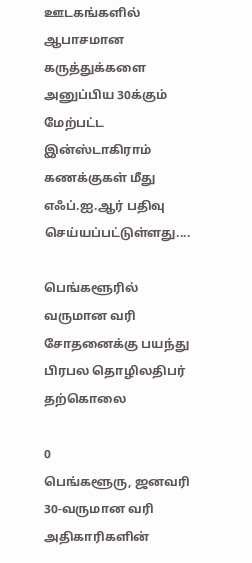ஊடகங்களில் ஆபாசமான கருத்துக்களை அனுப்பிய 30க்கும் மேற்பட்ட இன்ஸ்டாகிராம் கணக்குகள் மீது எஃப்.ஐ.ஆர் பதிவு செய்யப்பட்டுள்ளது....

பெங்களூரில் வருமான வரி சோதனைக்கு பயந்து பிரபல தொழிலதிபர் தற்கொலை

0
பெங்களூரு, ஜனவரி 30-வருமான வரி அதிகாரிகளின்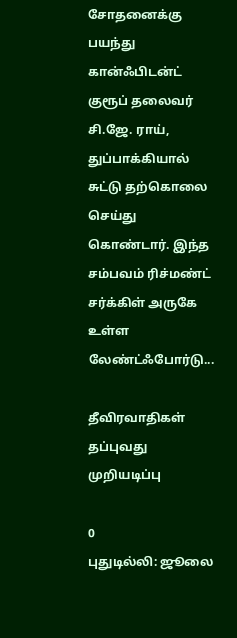சோதனைக்கு பயந்து கான்ஃபிடன்ட் குரூப் தலைவர் சி.ஜே. ராய், துப்பாக்கியால் சுட்டு தற்கொலை செய்து கொண்டார். இந்த சம்பவம் ரிச்மண்ட் சர்க்கிள் அருகே உள்ள லேண்ட்ஃபோர்டு...

தீவிரவாதிகள் தப்புவது முறியடிப்பு

0
புதுடில்லி: ஜூலை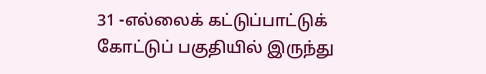31 -எல்லைக் கட்டுப்பாட்டுக் கோட்டுப் பகுதியில் இருந்து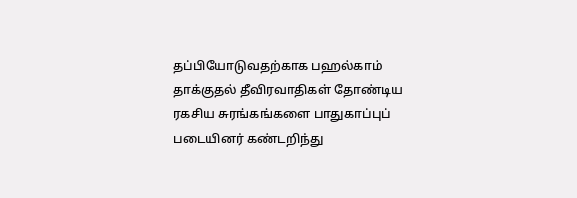தப்பியோடுவதற்காக பஹல்காம் தாக்குதல் தீவிரவாதிகள் தோண்டிய ரகசிய சுரங்கங்களை பாதுகாப்புப் படையினர் கண்டறிந்து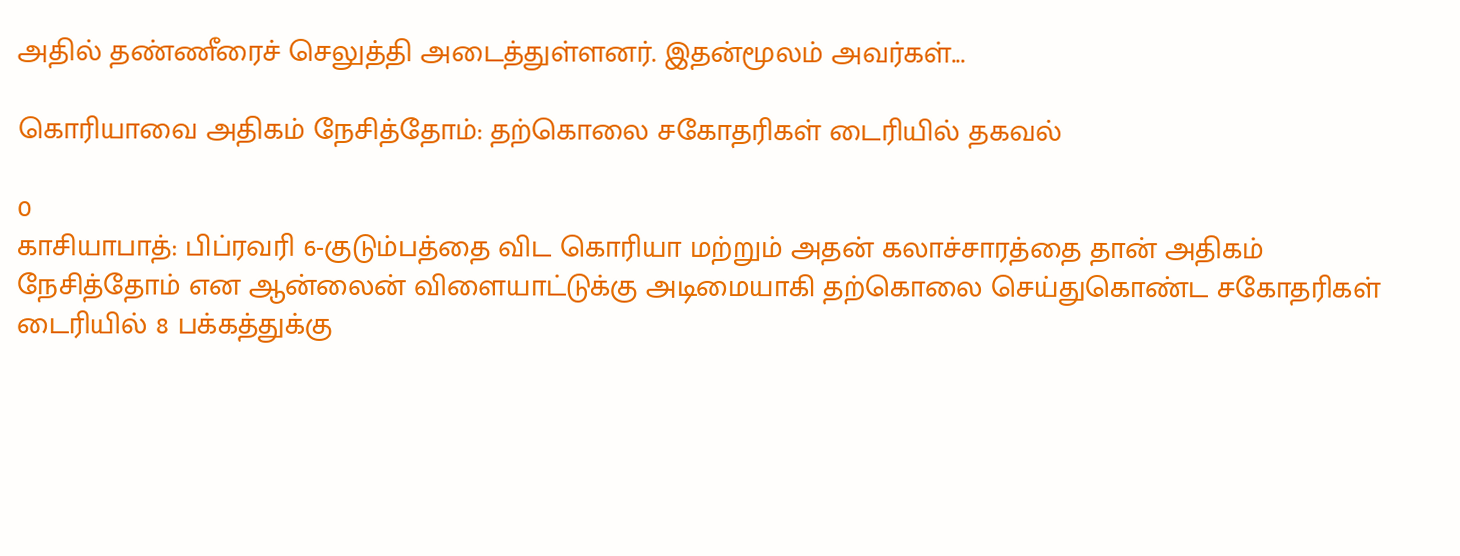அதில் தண்ணீரைச் செலுத்தி அடைத்துள்ளனர். இதன்மூலம் அவர்கள்...

கொரியாவை அதிகம் நேசித்தோம்: தற்கொலை சகோதரிகள் டைரியில் தகவல்

0
காசியாபாத்: பிப்ரவரி 6-குடும்பத்தை விட கொரியா மற்றும் அதன் கலாச்சாரத்தை தான் அதிகம் நேசித்தோம் என ஆன்லைன் விளையாட்டுக்கு அடிமையாகி தற்கொலை செய்துகொண்ட சகோதரிகள் டைரியில் 8 பக்கத்துக்கு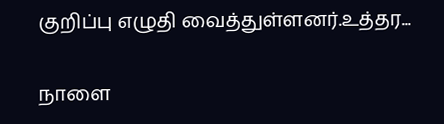குறிப்பு எழுதி வைத்துள்ளனர்.உத்தர...

நாளை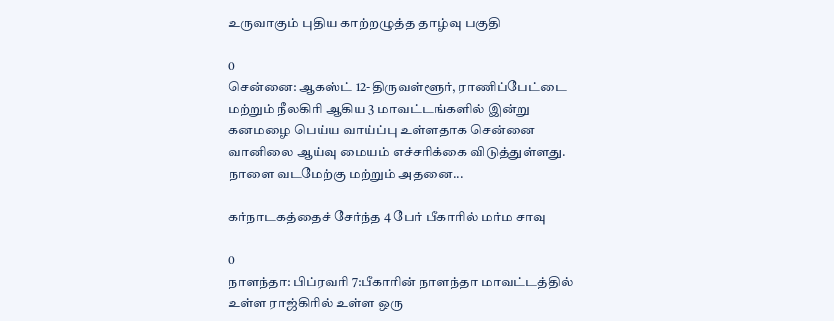உருவாகும் புதிய காற்றழுத்த தாழ்வு பகுதி

0
சென்னை: ஆகஸ்ட் 12-திருவள்ளூர், ராணிப்பேட்டை மற்றும் நீலகிரி ஆகிய 3 மாவட்டங்களில் இன்று கனமழை பெய்ய வாய்ப்பு உள்ளதாக சென்னை வானிலை ஆய்வு மையம் எச்சரிக்கை விடுத்துள்ளது. நாளை வடமேற்கு மற்றும் அதனை...

கர்நாடகத்தைச் சேர்ந்த 4 பேர் பீகாரில் மர்ம சாவு

0
நாளந்தா: பிப்ரவரி 7:பீகாரின் நாளந்தா மாவட்டத்தில் உள்ள ராஜ்கிரில் உள்ள ஒரு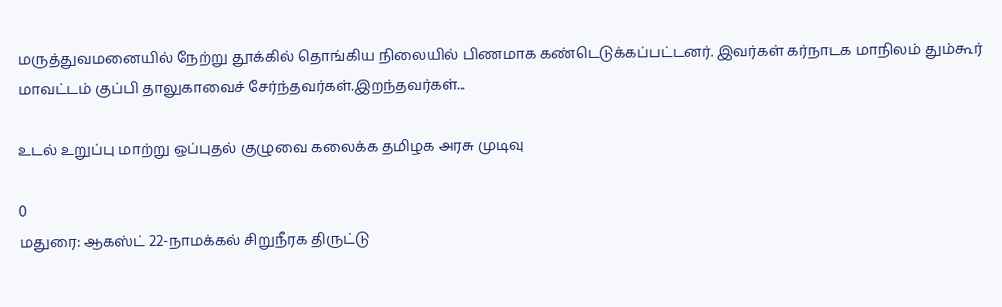மருத்துவமனையில் நேற்று தூக்கில் தொங்கிய நிலையில் பிணமாக கண்டெடுக்கப்பட்டனர். இவர்கள் கர்நாடக மாநிலம் தும்கூர் மாவட்டம் குப்பி தாலுகாவைச் சேர்ந்தவர்கள்.இறந்தவர்கள்...

உடல் உறுப்பு மாற்று ஒப்புதல் குழுவை கலைக்க தமிழக அரசு முடிவு

0
மதுரை: ஆகஸ்ட் 22-நாமக்கல் சிறுநீரக திருட்டு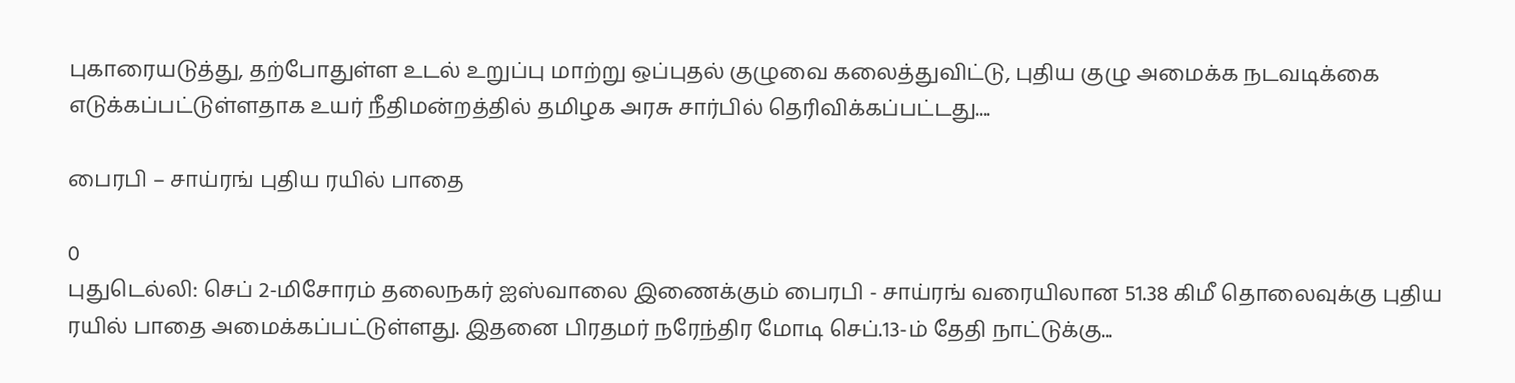புகாரையடுத்து, தற்போதுள்ள உடல் உறுப்பு மாற்று ஒப்புதல் குழுவை கலைத்துவிட்டு, புதிய குழு அமைக்க நடவடிக்கை எடுக்கப்பட்டுள்ளதாக உயர் நீதிமன்றத்தில் தமிழக அரசு சார்பில் தெரிவிக்கப்பட்டது....

பைரபி – சாய்ரங் புதிய ரயில் பாதை

0
புதுடெல்லி: செப் 2-மிசோரம் தலைநகர் ஐஸ்வாலை இணைக்கும் பைரபி - சாய்ரங் வரையிலான 51.38 கிமீ தொலைவுக்கு புதிய ரயில் பாதை அமைக்கப்பட்டுள்ளது. இதனை பிரதமர் நரேந்திர மோடி செப்.13-ம் தேதி நாட்டுக்கு...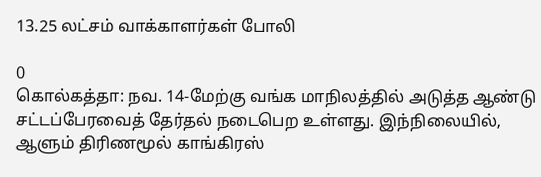13.25 லட்சம் வாக்காளர்கள் போலி

0
கொல்கத்தா: நவ. 14-மேற்கு வங்க மாநிலத்தில் அடுத்த ஆண்டு சட்டப்பேரவைத் தேர்தல் நடைபெற உள்ளது. இந்நிலையில், ஆளும் திரிணமூல் காங்கிரஸ்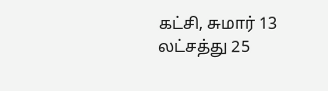கட்சி, சுமார் 13 லட்சத்து 25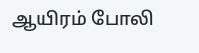ஆயிரம் போலி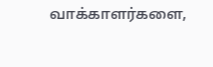வாக்காளர்களை,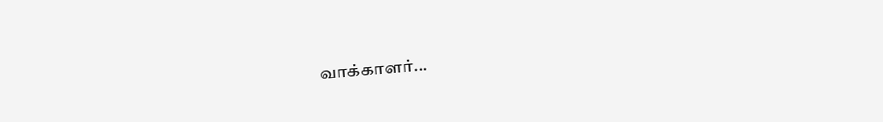வாக்காளர்...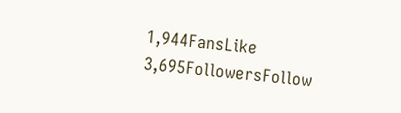1,944FansLike
3,695FollowersFollow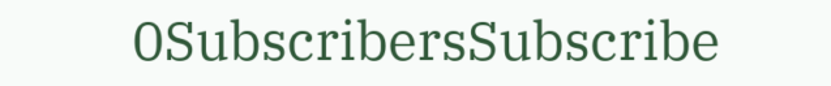0SubscribersSubscribe